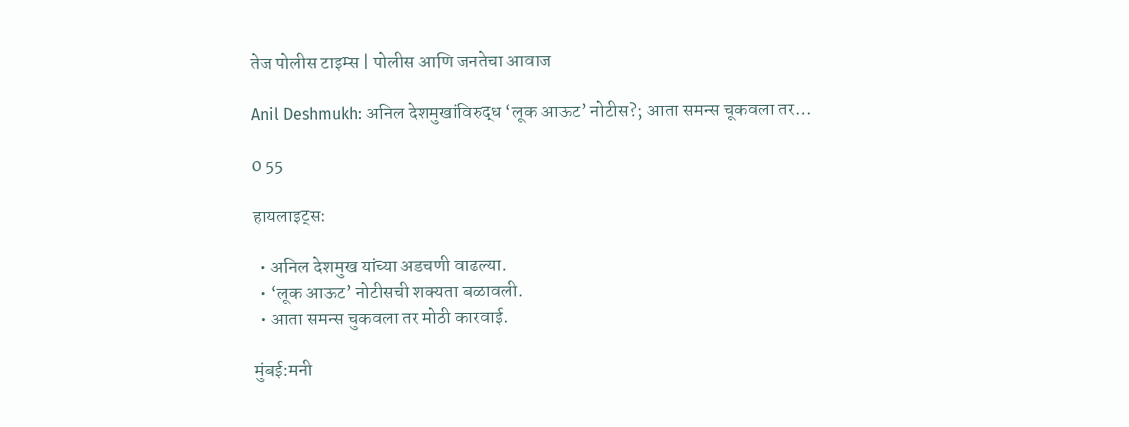तेज पोलीस टाइम्स | पोलीस आणि जनतेचा आवाज

Anil Deshmukh: अनिल देशमुखांविरुद्ध ‘लूक आऊट’ नोटीस?; आता समन्स चूकवला तर…

0 55

हायलाइट्स:

  • अनिल देशमुख यांच्या अडचणी वाढल्या.
  • ‘लूक आऊट’ नोटीसची शक्यता बळावली.
  • आता समन्स चुकवला तर मोठी कारवाई.

मुंबई:मनी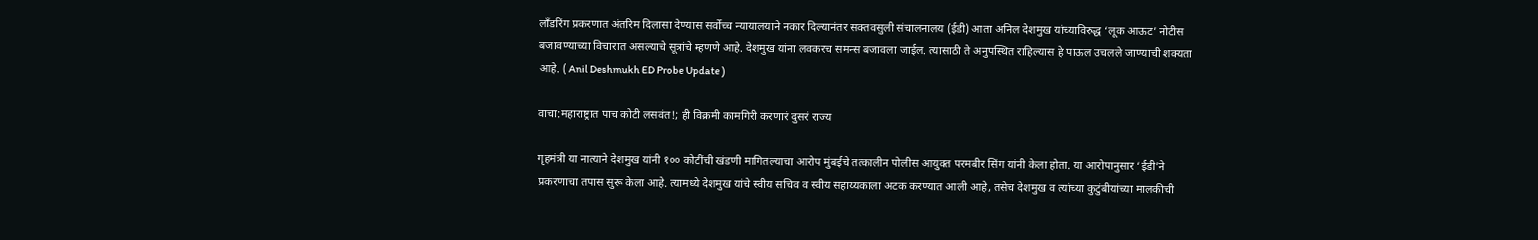लाँडरिंग प्रकरणात अंतरिम दिलासा देण्यास सर्वोच्च न्यायालयाने नकार दिल्यानंतर सक्तवसुली संचालनालय (ईडी) आता अनिल देशमुख यांच्याविरुद्ध ‘लूक आऊट’ नोटीस बजावण्याच्या विचारात असल्याचे सूत्रांचे म्हणणे आहे. देशमुख यांना लवकरच समन्स बजावला जाईल. त्यासाठी ते अनुपस्थित राहिल्यास हे पाऊल उचलले जाण्याची शक्यता आहे. ( Anil Deshmukh ED Probe Update )

वाचा:महाराष्ट्रात पाच कोटी लसवंत!; ही विक्रमी कामगिरी करणारं दुसरं राज्य

गृहमंत्री या नात्याने देशमुख यांनी १०० कोटींची खंडणी मागितल्याचा आरोप मुंबईचे तत्कालीन पोलीस आयुक्त परमबीर सिंग यांनी केला होता. या आरोपानुसार ‘ईडी’ने प्रकरणाचा तपास सुरू केला आहे. त्यामध्ये देशमुख यांचे स्वीय सचिव व स्वीय सहाय्यकाला अटक करण्यात आली आहे, तसेच देशमुख व त्यांच्या कुटुंबीयांच्या मालकीची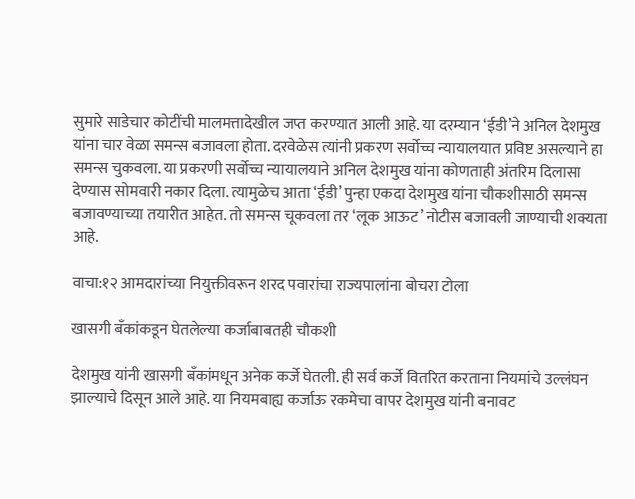सुमारे साडेचार कोटींची मालमत्तादेखील जप्त करण्यात आली आहे. या दरम्यान ‘ईडी’ने अनिल देशमुख यांना चार वेळा समन्स बजावला होता. दरवेळेस त्यांनी प्रकरण सर्वोच्च न्यायालयात प्रविष्ट असल्याने हा समन्स चुकवला. या प्रकरणी सर्वोच्च न्यायालयाने अनिल देशमुख यांना कोणताही अंतरिम दिलासा देण्यास सोमवारी नकार दिला. त्यामुळेच आता ‘ईडी’ पुन्हा एकदा देशमुख यांना चौकशीसाठी समन्स बजावण्याच्या तयारीत आहेत. तो समन्स चूकवला तर ‘लूक आऊट’ नोटीस बजावली जाण्याची शक्यता आहे.

वाचा:१२ आमदारांच्या नियुक्तीवरून शरद पवारांचा राज्यपालांना बोचरा टोला

खासगी बँकांकडून घेतलेल्या कर्जाबाबतही चौकशी

देशमुख यांनी खासगी बँकांमधून अनेक कर्जे घेतली. ही सर्व कर्जे वितरित करताना नियमांचे उल्लंघन झाल्याचे दिसून आले आहे. या नियमबाह्य कर्जाऊ रकमेचा वापर देशमुख यांनी बनावट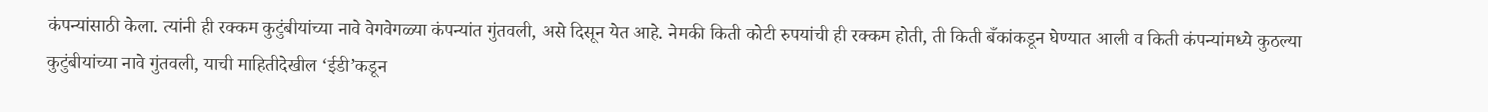कंपन्यांसाठी केला. त्यांनी ही रक्कम कुटुंबीयांच्या नावे वेगवेगळ्या कंपन्यांत गुंतवली, असे दिसून येत आहे. नेमकी किती कोटी रुपयांची ही रक्कम होती, ती किती बँकांकडून घेण्यात आली व किती कंपन्यांमध्ये कुठल्या कुटुंबीयांच्या नावे गुंतवली, याची माहितीदेखील ‘ईडी’कडून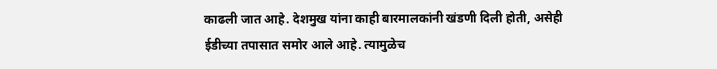काढली जात आहे. देशमुख यांना काही बारमालकांनी खंडणी दिली होती, असेही ईडीच्या तपासात समोर आले आहे. त्यामुळेच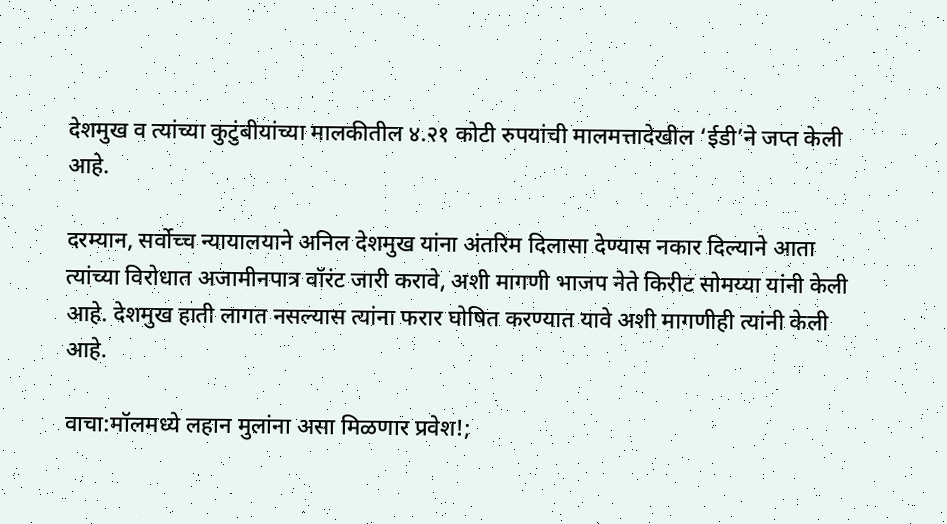देशमुख व त्यांच्या कुटुंबीयांच्या मालकीतील ४.२१ कोटी रुपयांची मालमत्तादेखील ‘ईडी’ने जप्त केली आहे.

दरम्यान, सर्वोच्च न्यायालयाने अनिल देशमुख यांना अंतरिम दिलासा देण्यास नकार दिल्याने आता त्यांच्या विरोधात अजामीनपात्र वॉरंट जारी करावे, अशी मागणी भाजप नेते किरीट सोमय्या यांनी केली आहे. देशमुख हाती लागत नसल्यास त्यांना फरार घोषित करण्यात यावे अशी मागणीही त्यांनी केली आहे.

वाचा:मॉलमध्ये लहान मुलांना असा मिळणार प्रवेश!;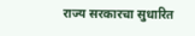राज्य सरकारचा सुधारित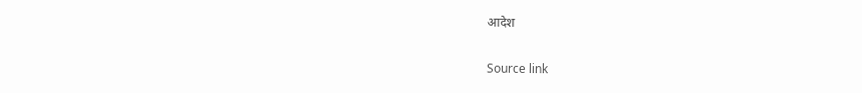आदेश

Source link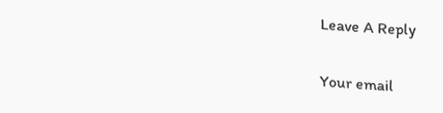Leave A Reply

Your email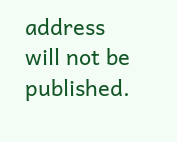address will not be published.